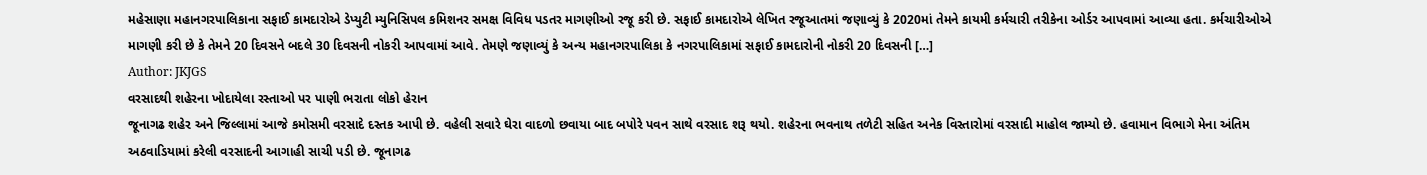મહેસાણા મહાનગરપાલિકાના સફાઈ કામદારોએ ડેપ્યુટી મ્યુનિસિપલ કમિશનર સમક્ષ વિવિધ પડતર માગણીઓ રજૂ કરી છે. સફાઈ કામદારોએ લેખિત રજૂઆતમાં જણાવ્યું કે 2020માં તેમને કાયમી કર્મચારી તરીકેના ઓર્ડર આપવામાં આવ્યા હતા. કર્મચારીઓએ માગણી કરી છે કે તેમને 20 દિવસને બદલે 30 દિવસની નોકરી આપવામાં આવે. તેમણે જણાવ્યું કે અન્ય મહાનગરપાલિકા કે નગરપાલિકામાં સફાઈ કામદારોની નોકરી 20 દિવસની […]
Author: JKJGS
વરસાદથી શહેરના ખોદાયેલા રસ્તાઓ પર પાણી ભરાતા લોકો હેરાન
જૂનાગઢ શહેર અને જિલ્લામાં આજે કમોસમી વરસાદે દસ્તક આપી છે. વહેલી સવારે ઘેરા વાદળો છવાયા બાદ બપોરે પવન સાથે વરસાદ શરૂ થયો. શહેરના ભવનાથ તળેટી સહિત અનેક વિસ્તારોમાં વરસાદી માહોલ જામ્યો છે. હવામાન વિભાગે મેના અંતિમ અઠવાડિયામાં કરેલી વરસાદની આગાહી સાચી પડી છે. જૂનાગઢ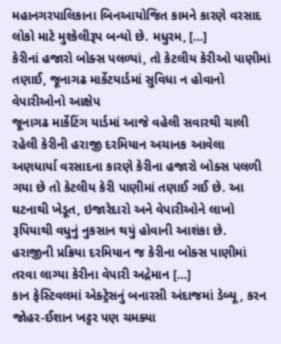મહાનગરપાલિકાના બિનઆયોજિત કામને કારણે વરસાદ લોકો માટે મુશ્કેલીરૂપ બન્યો છે. મધુરમ, […]
કેરીનાં હજારો બોક્સ પલળ્યાં, તો કેટલીય કેરીઓ પાણીમાં તણાઈ, જૂનાગઢ માર્કેટયાર્ડમાં સુવિધા ન હોવાનો વેપારીઓનો આક્ષેપ
જૂનાગઢ માર્કેટિંગ યાર્ડમાં આજે વહેલી સવારથી ચાલી રહેલી કેરીની હરાજી દરમિયાન અચાનક આવેલા અણધાર્યા વરસાદના કારણે કેરીના હજારો બોક્સ પલળી ગયા છે તો કેટલીય કેરી પાણીમાં તણાઈ ગઈ છે. આ ઘટનાથી ખેડૂત, ઇજારેદારો અને વેપારીઓને લાખો રૂપિયાથી વધુનું નુકસાન થયું હોવાની આશંકા છે. હરાજીની પ્રક્રિયા દરમિયાન જ કેરીના બોક્સ પાણીમાં તરવા લાગ્યા કેરીના વેપારી અદ્રેમાન […]
કાન ફેસ્ટિવલમાં એક્ટ્રેસનું બનારસી અંદાજમાં ડેબ્યૂ, કરન જોહર-ઈશાન ખટ્ટર પણ ચમક્યા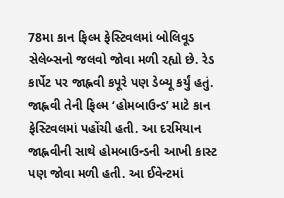78મા કાન ફિલ્મ ફેસ્ટિવલમાં બોલિવૂડ સેલેબ્સનો જલવો જોવા મળી રહ્યો છે. રેડ કાર્પેટ પર જાહ્નવી કપૂરે પણ ડેબ્યૂ કર્યું હતું. જાહ્નવી તેની ફિલ્મ ‘હોમબાઉન્ડ’ માટે કાન ફેસ્ટિવલમાં પહોંચી હતી. આ દરમિયાન જાહ્નવીની સાથે હોમબાઉન્ડની આખી કાસ્ટ પણ જોવા મળી હતી. આ ઈવેન્ટમાં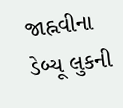જાહ્નવીના ડેબ્યૂ લુકની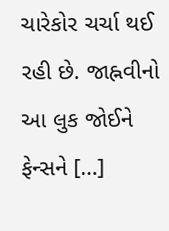ચારેકોર ચર્ચા થઈ રહી છે. જાહ્નવીનો આ લુક જોઈને ફેન્સને […]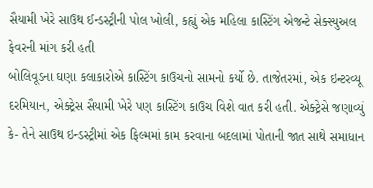સૈયામી ખેરે સાઉથ ઈન્ડસ્ટ્રીની પોલ ખોલી, કહ્યું એક મહિલા કાસ્ટિંગ એજન્ટે સેક્સ્યુઅલ ફેવરની માંગ કરી હતી
બોલિવૂડના ઘણા કલાકારોએ કાસ્ટિંગ કાઉચનો સામનો કર્યો છે. તાજેતરમાં, એક ઇન્ટરવ્યૂ દરમિયાન, એક્ટ્રેસ સૈયામી ખેરે પણ કાસ્ટિંગ કાઉચ વિશે વાત કરી હતી. એક્ટ્રેસે જણાવ્યું કે- તેને સાઉથ ઇન્ડસ્ટ્રીમાં એક ફિલ્મમાં કામ કરવાના બદલામાં પોતાની જાત સાથે સમાધાન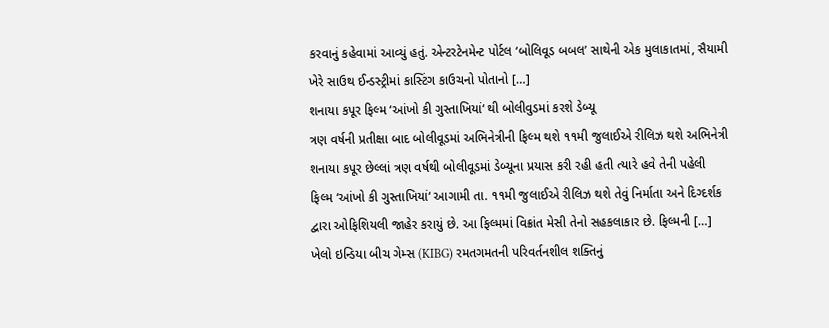કરવાનું કહેવામાં આવ્યું હતું. એન્ટરટેનમેન્ટ પોર્ટલ ‘બોલિવૂડ બબલ’ સાથેની એક મુલાકાતમાં, સૈયામી ખેરે સાઉથ ઈન્ડસ્ટ્રીમાં કાસ્ટિંગ કાઉચનો પોતાનો […]
શનાયા કપૂર ફિલ્મ ‘આંખો કી ગુસ્તાખિયાં‘ થી બોલીવુડમાં કરશે ડેબ્યૂ
ત્રણ વર્ષની પ્રતીક્ષા બાદ બોલીવૂડમાં અભિનેત્રીની ફિલ્મ થશે ૧૧મી જુલાઈએ રીલિઝ થશે અભિનેત્રી શનાયા કપૂર છેલ્લાં ત્રણ વર્ષથી બોલીવૂડમાં ડેબ્યૂના પ્રયાસ કરી રહી હતી ત્યારે હવે તેની પહેલી ફિલ્મ ‘આંખો કી ગુસ્તાખિયાં‘ આગામી તા. ૧૧મી જુલાઈએ રીલિઝ થશે તેવું નિર્માતા અને દિગ્દર્શક દ્વારા ઓફિશિયલી જાહેર કરાયું છે. આ ફિલ્મમાં વિક્રાંત મેસી તેનો સહકલાકાર છે. ફિલ્મની […]
ખેલો ઇન્ડિયા બીચ ગેમ્સ (KIBG) રમતગમતની પરિવર્તનશીલ શક્તિનું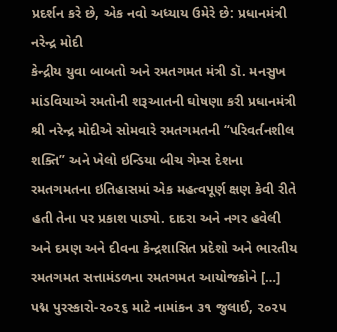પ્રદર્શન કરે છે, એક નવો અધ્યાય ઉમેરે છે: પ્રધાનમંત્રી નરેન્દ્ર મોદી
કેન્દ્રીય યુવા બાબતો અને રમતગમત મંત્રી ડૉ. મનસુખ માંડવિયાએ રમતોની શરૂઆતની ઘોષણા કરી પ્રધાનમંત્રી શ્રી નરેન્દ્ર મોદીએ સોમવારે રમતગમતની “પરિવર્તનશીલ શક્તિ” અને ખેલો ઇન્ડિયા બીચ ગેમ્સ દેશના રમતગમતના ઇતિહાસમાં એક મહત્વપૂર્ણ ક્ષણ કેવી રીતે હતી તેના પર પ્રકાશ પાડ્યો. દાદરા અને નગર હવેલી અને દમણ અને દીવના કેન્દ્રશાસિત પ્રદેશો અને ભારતીય રમતગમત સત્તામંડળના રમતગમત આયોજકોને […]
પદ્મ પુરસ્કારો-૨૦૨૬ માટે નામાંકન ૩૧ જુલાઈ, ૨૦૨૫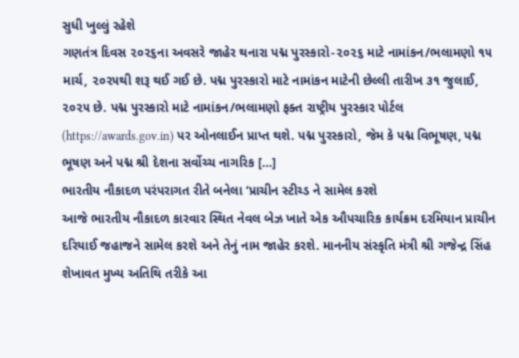સુધી ખુલ્લું રહેશે
ગણતંત્ર દિવસ ૨૦૨૬ના અવસરે જાહેર થનારા પદ્મ પુરસ્કારો-૨૦૨૬ માટે નામાંકન/ભલામણો ૧૫ માર્ચ, ૨૦૨૫થી શરૂ થઈ ગઈ છે. પદ્મ પુરસ્કારો માટે નામાંકન માટેની છેલ્લી તારીખ ૩૧ જુલાઈ, ૨૦૨૫ છે. પદ્મ પુરસ્કારો માટે નામાંકન/ભલામણો ફક્ત રાષ્ટ્રીય પુરસ્કાર પોર્ટલ (https://awards.gov.in) પર ઓનલાઈન પ્રાપ્ત થશે. પદ્મ પુરસ્કારો, જેમ કે પદ્મ વિભૂષણ, પદ્મ ભૂષણ અને પદ્મ શ્રી દેશના સર્વોચ્ચ નાગરિક […]
ભારતીય નૌકાદળ પરંપરાગત રીતે બનેલા ‘પ્રાચીન સ્ટીચ્ડ ને સામેલ કરશે
આજે ભારતીય નૌકાદળ કારવાર સ્થિત નેવલ બેઝ ખાતે એક ઔપચારિક કાર્યક્રમ દરમિયાન પ્રાચીન દરિયાઈ જહાજને સામેલ કરશે અને તેનું નામ જાહેર કરશે. માનનીય સંસ્કૃતિ મંત્રી શ્રી ગજેન્દ્ર સિંહ શેખાવત મુખ્ય અતિથિ તરીકે આ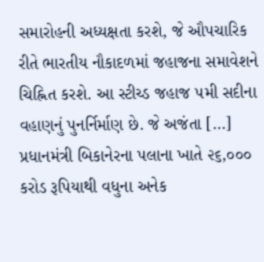સમારોહની અધ્યક્ષતા કરશે, જે ઔપચારિક રીતે ભારતીય નૌકાદળમાં જહાજના સમાવેશને ચિહ્નિત કરશે. આ સ્ટીચ્ડ જહાજ ૫મી સદીના વહાણનું પુનર્નિર્માણ છે. જે અજંતા […]
પ્રધાનમંત્રી બિકાનેરના પલાના ખાતે ૨૬,૦૦૦ કરોડ રૂપિયાથી વધુના અનેક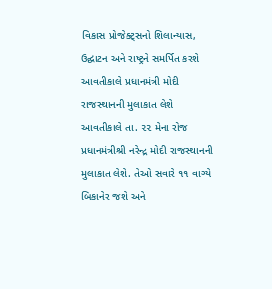વિકાસ પ્રોજેક્ટ્સનો શિલાન્યાસ, ઉદ્ઘાટન અને રાષ્ટ્રને સમર્પિત કરશે
આવતીકાલે પ્રધાનમંત્રી મોદી રાજસ્થાનની મુલાકાત લેશે આવતીકાલે તા. ૨૨ મેના રોજ પ્રધાનમંત્રીશ્રી નરેન્દ્ર મોદી રાજસ્થાનની મુલાકાત લેશે. તેઓ સવારે ૧૧ વાગ્યે બિકાનેર જશે અને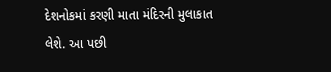દેશનોકમાં કરણી માતા મંદિરની મુલાકાત લેશે. આ પછી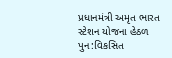પ્રધાનમંત્રી અમૃત ભારત સ્ટેશન યોજના હેઠળ પુન:વિકસિત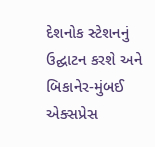દેશનોક સ્ટેશનનું ઉદ્ઘાટન કરશે અને બિકાનેર-મુંબઈ એક્સપ્રેસ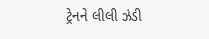ટ્રેનને લીલી ઝંડી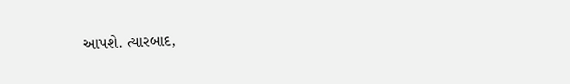આપશે. ત્યારબાદ,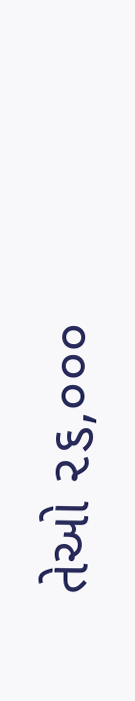તેઓ ૨૬,૦૦૦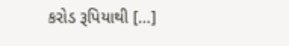કરોડ રૂપિયાથી […]